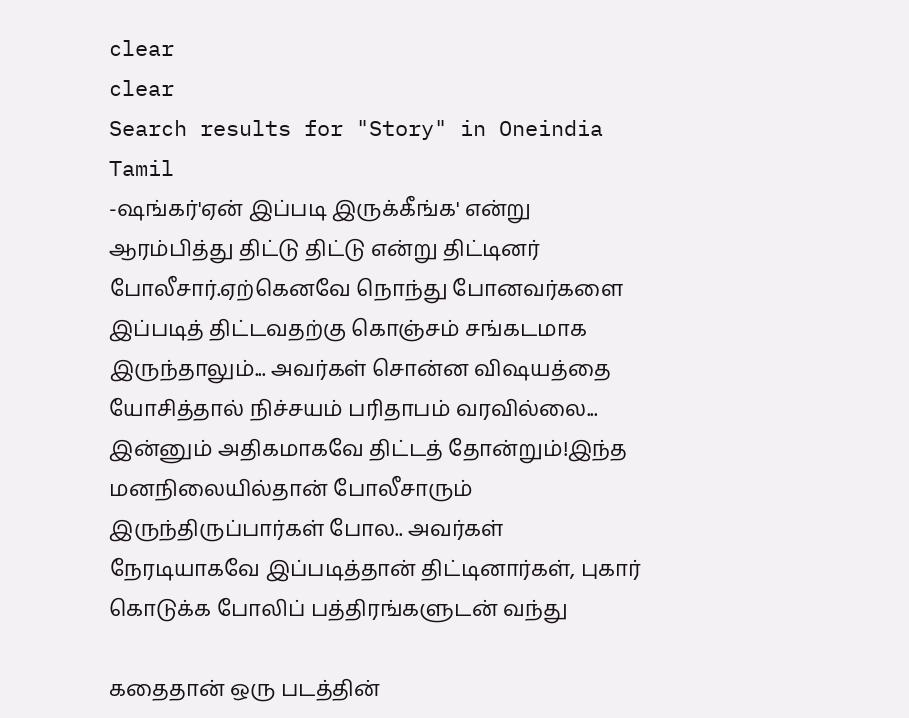clear
clear
Search results for "Story" in Oneindia Tamil
-ஷங்கர்'ஏன் இப்படி இருக்கீங்க' என்று ஆரம்பித்து திட்டு திட்டு என்று திட்டினர் போலீசார்.ஏற்கெனவே நொந்து போனவர்களை இப்படித் திட்டவதற்கு கொஞ்சம் சங்கடமாக இருந்தாலும்... அவர்கள் சொன்ன விஷயத்தை யோசித்தால் நிச்சயம் பரிதாபம் வரவில்லை... இன்னும் அதிகமாகவே திட்டத் தோன்றும்!இந்த மனநிலையில்தான் போலீசாரும் இருந்திருப்பார்கள் போல.. அவர்கள் நேரடியாகவே இப்படித்தான் திட்டினார்கள், புகார் கொடுக்க போலிப் பத்திரங்களுடன் வந்து

கதைதான் ஒரு படத்தின்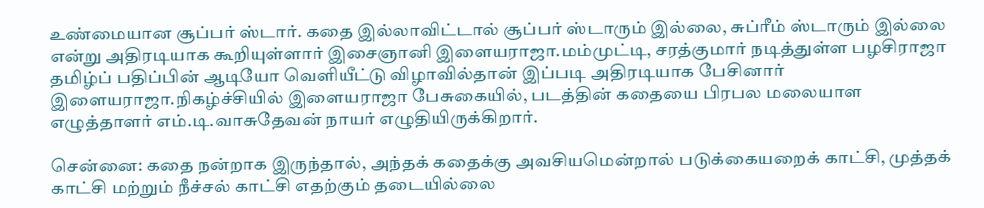உண்மையான சூப்பர் ஸ்டார். கதை இல்லாவிட்டால் சூப்பர் ஸ்டாரும் இல்லை, சுப்ரீம் ஸ்டாரும் இல்லை என்று அதிரடியாக கூறியுள்ளார் இசைஞானி இளையராஜா.மம்முட்டி, சரத்குமார் நடித்துள்ள பழசிராஜா தமிழ்ப் பதிப்பின் ஆடியோ வெளியீட்டு விழாவில்தான் இப்படி அதிரடியாக பேசினார் இளையராஜா.நிகழ்ச்சியில் இளையராஜா பேசுகையில், படத்தின் கதையை பிரபல மலையாள எழுத்தாளர் எம்.டி.வாசுதேவன் நாயர் எழுதியிருக்கிறார்.

சென்னை: கதை நன்றாக இருந்தால், அந்தக் கதைக்கு அவசியமென்றால் படுக்கையறைக் காட்சி, முத்தக் காட்சி மற்றும் நீச்சல் காட்சி எதற்கும் தடையில்லை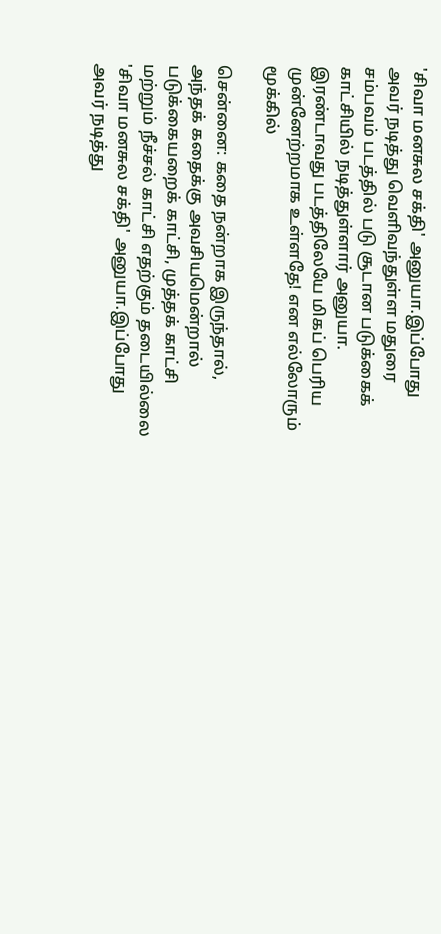'சிவா மனசுல சக்தி' அனுயா.இப்போது அவர் நடித்து வெளிவந்துள்ள மதுரை சம்பவம் படத்தில் படு சூடான படுக்கைக் காட்சியில் நடித்துள்ளார் அனுயா. இரண்டாவது படத்திலேயே மிகப் பெரிய முன்னேற்றமாக உள்ளதே! என எல்லோரும் மூக்கில்

சென்னை: கதை நன்றாக இருந்தால், அந்தக் கதைக்கு அவசியமென்றால் படுக்கையறைக் காட்சி, முத்தக் காட்சி மற்றும் நீச்சல் காட்சி எதற்கும் தடையில்லை 'சிவா மனசுல சக்தி' அனுயா.இப்போது அவர் நடித்து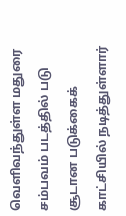வெளிவந்துள்ள மதுரை சம்பவம் படத்தில் படு சூடான படுக்கைக் காட்சியில் நடித்துள்ளார்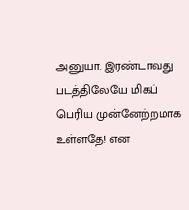அனுயா. இரண்டாவது படத்திலேயே மிகப் பெரிய முன்னேற்றமாக உள்ளதே! என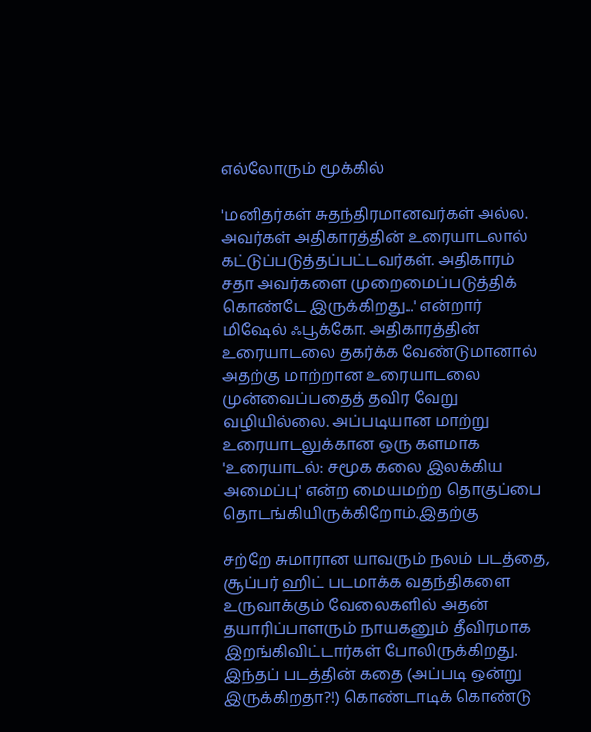எல்லோரும் மூக்கில்

'மனிதர்கள் சுதந்திரமானவர்கள் அல்ல. அவர்கள் அதிகாரத்தின் உரையாடலால் கட்டுப்படுத்தப்பட்டவர்கள். அதிகாரம் சதா அவர்களை முறைமைப்படுத்திக் கொண்டே இருக்கிறது...' என்றார் மிஷேல் ஃபூக்கோ. அதிகாரத்தின் உரையாடலை தகர்க்க வேண்டுமானால் அதற்கு மாற்றான உரையாடலை முன்வைப்பதைத் தவிர வேறு வழியில்லை. அப்படியான மாற்று உரையாடலுக்கான ஒரு களமாக 'உரையாடல்: சமூக கலை இலக்கிய அமைப்பு' என்ற மையமற்ற தொகுப்பை தொடங்கியிருக்கிறோம்.இதற்கு

சற்றே சுமாரான யாவரும் நலம் படத்தை, சூப்பர் ஹிட் படமாக்க வதந்திகளை உருவாக்கும் வேலைகளில் அதன் தயாரிப்பாளரும் நாயகனும் தீவிரமாக இறங்கிவிட்டார்கள் போலிருக்கிறது. இந்தப் படத்தின் கதை (அப்படி ஒன்று இருக்கிறதா?!) கொண்டாடிக் கொண்டு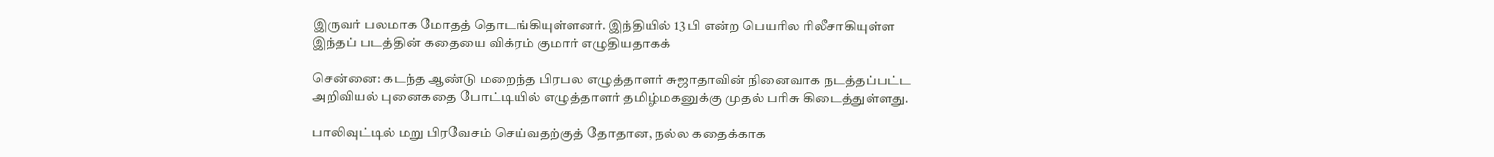இருவர் பலமாக மோதத் தொடங்கியுள்ளனர். இந்தியில் 13 பி என்ற பெயரில ரிலீசாகியுள்ள இந்தப் படத்தின் கதையை விக்ரம் குமார் எழுதியதாகக்

சென்னை: கடந்த ஆண்டு மறைந்த பிரபல எழுத்தாளர் சுஜாதாவின் நினைவாக நடத்தப்பட்ட அறிவியல் புனைகதை போட்டியில் எழுத்தாளர் தமிழ்மகனுக்கு முதல் பரிசு கிடைத்துள்ளது.

பாலிவுட்டில் மறு பிரவேசம் செய்வதற்குத் தோதான, நல்ல கதைக்காக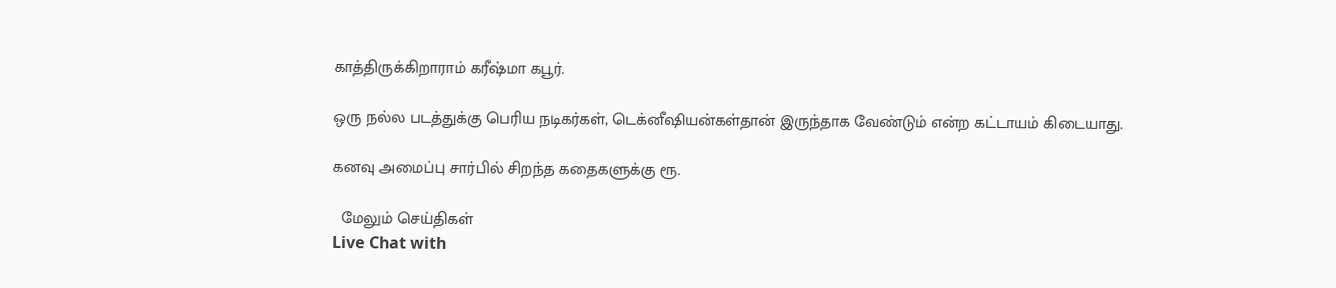காத்திருக்கிறாராம் கரீஷ்மா கபூர்.

ஒரு நல்ல படத்துக்கு பெரிய நடிகர்கள், டெக்னீஷியன்கள்தான் இருந்தாக வேண்டும் என்ற கட்டாயம் கிடையாது.

கனவு அமைப்பு சார்பில் சிறந்த கதைகளுக்கு ரூ.

  மேலும் செய்திகள்
Live Chat with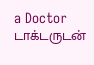a Doctor
டாக்டருடன்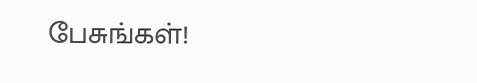பேசுங்கள்!